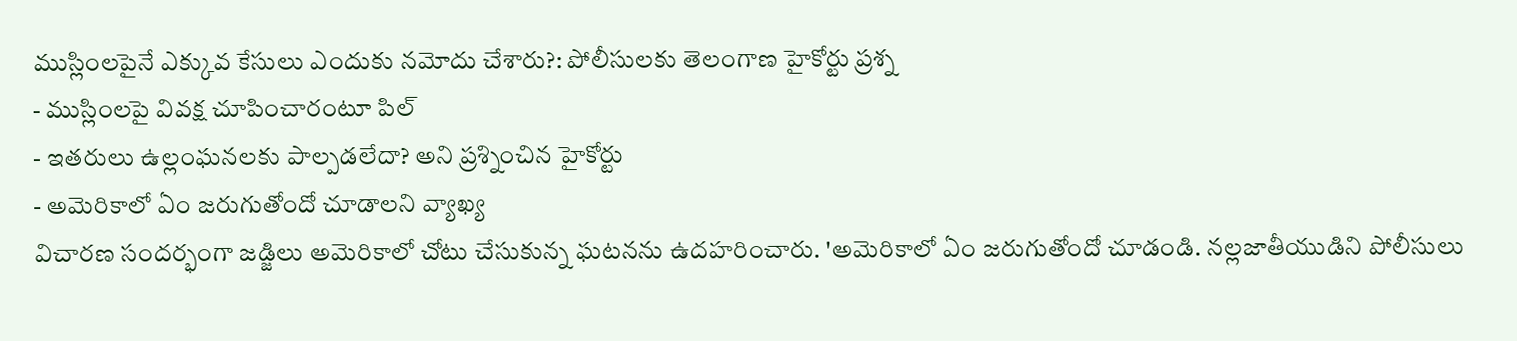ముస్లింలపైనే ఎక్కువ కేసులు ఎందుకు నమోదు చేశారు?: పోలీసులకు తెలంగాణ హైకోర్టు ప్రశ్న
- ముస్లింలపై వివక్ష చూపించారంటూ పిల్
- ఇతరులు ఉల్లంఘనలకు పాల్పడలేదా? అని ప్రశ్నించిన హైకోర్టు
- అమెరికాలో ఏం జరుగుతోందో చూడాలని వ్యాఖ్య
విచారణ సందర్భంగా జడ్జిలు అమెరికాలో చోటు చేసుకున్న ఘటనను ఉదహరించారు. 'అమెరికాలో ఏం జరుగుతోందో చూడండి. నల్లజాతీయుడిని పోలీసులు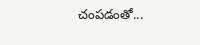చంపడంతో...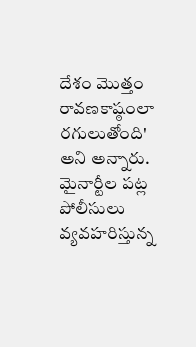దేశం మొత్తం రావణకాష్ఠంలా రగులుతోంది' అని అన్నారు. మైనార్టీల పట్ల పోలీసులు వ్యవహరిస్తున్న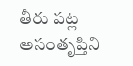తీరు పట్ల అసంతృప్తిని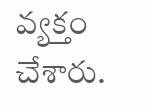వ్యక్తం చేశారు.